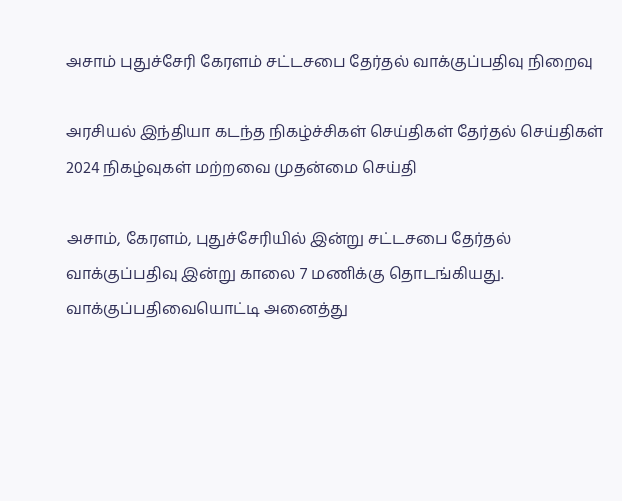அசாம் புதுச்சேரி கேரளம் சட்டசபை தேர்தல் வாக்குப்பதிவு நிறைவு

அரசியல் இந்தியா கடந்த நிகழ்ச்சிகள் செய்திகள் தேர்தல் செய்திகள் 2024 நிகழ்வுகள் மற்றவை முதன்மை செய்தி

அசாம், கேரளம், புதுச்சேரியில் இன்று சட்டசபை தேர்தல் வாக்குப்பதிவு இன்று காலை 7 மணிக்கு தொடங்கியது. வாக்குப்பதிவையொட்டி அனைத்து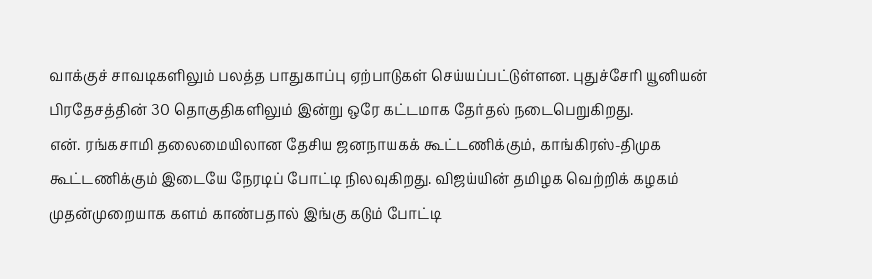வாக்குச் சாவடிகளிலும் பலத்த பாதுகாப்பு ஏற்பாடுகள் செய்யப்பட்டுள்ளன. புதுச்சேரி யூனியன் பிரதேசத்தின் 30 தொகுதிகளிலும் இன்று ஒரே கட்டமாக தேர்தல் நடைபெறுகிறது.
என். ரங்கசாமி தலைமையிலான தேசிய ஜனநாயகக் கூட்டணிக்கும், காங்கிரஸ்-திமுக கூட்டணிக்கும் இடையே நேரடிப் போட்டி நிலவுகிறது. விஜய்யின் தமிழக வெற்றிக் கழகம் முதன்முறையாக களம் காண்பதால் இங்கு கடும் போட்டி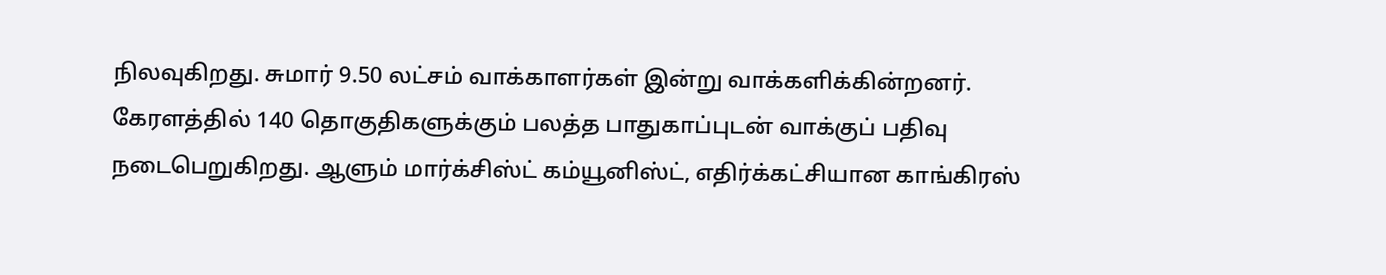நிலவுகிறது. சுமார் 9.50 லட்சம் வாக்காளர்கள் இன்று வாக்களிக்கின்றனர். கேரளத்தில் 140 தொகுதிகளுக்கும் பலத்த பாதுகாப்புடன் வாக்குப் பதிவு நடைபெறுகிறது. ஆளும் மார்க்சிஸ்ட் கம்யூனிஸ்ட், எதிர்க்கட்சியான காங்கிரஸ்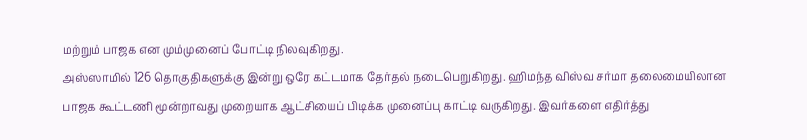மற்றும் பாஜக என மும்முனைப் போட்டி நிலவுகிறது.
அஸ்ஸாமில் 126 தொகுதிகளுக்கு இன்று ஒரே கட்டமாக தேர்தல் நடைபெறுகிறது. ஹிமந்த விஸ்வ சர்மா தலைமையிலான பாஜக கூட்டணி மூன்றாவது முறையாக ஆட்சியைப் பிடிக்க முனைப்பு காட்டி வருகிறது. இவர்களை எதிர்த்து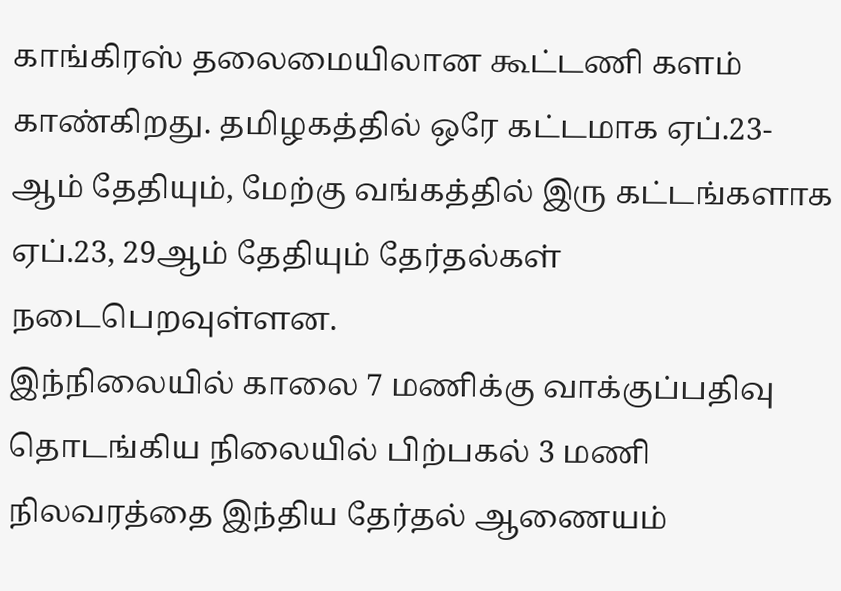காங்கிரஸ் தலைமையிலான கூட்டணி களம் காண்கிறது. தமிழகத்தில் ஒரே கட்டமாக ஏப்.23-ஆம் தேதியும், மேற்கு வங்கத்தில் இரு கட்டங்களாக ஏப்.23, 29ஆம் தேதியும் தேர்தல்கள் நடைபெறவுள்ளன.
இந்நிலையில் காலை 7 மணிக்கு வாக்குப்பதிவு தொடங்கிய நிலையில் பிற்பகல் 3 மணி நிலவரத்தை இந்திய தேர்தல் ஆணையம்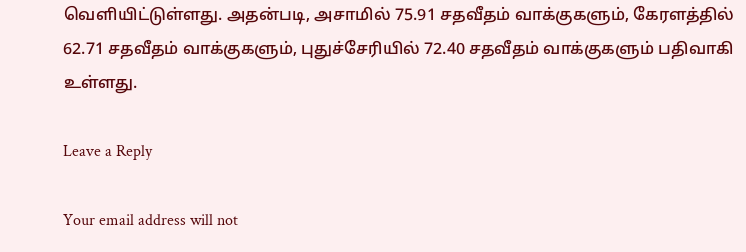வெளியிட்டுள்ளது. அதன்படி, அசாமில் 75.91 சதவீதம் வாக்குகளும், கேரளத்தில் 62.71 சதவீதம் வாக்குகளும், புதுச்சேரியில் 72.40 சதவீதம் வாக்குகளும் பதிவாகி உள்ளது.

Leave a Reply

Your email address will not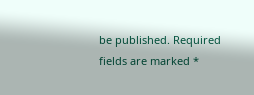be published. Required fields are marked *